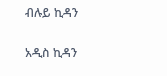ብሉይ ኪዳን

አዲስ ኪዳን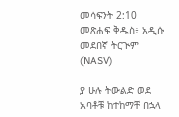መሳፍንት 2:10 መጽሐፍ ቅዱስ፥ አዲሱ መደበኛ ትርጒም (NASV)

ያ ሁሉ ትውልድ ወደ አባቶቹ ከተከማቸ በኋላ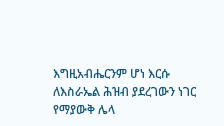እግዚአብሔርንም ሆነ እርሱ ለእስራኤል ሕዝብ ያደረገውን ነገር የማያውቅ ሌላ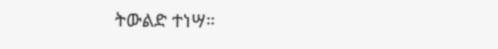ትውልድ ተነሣ።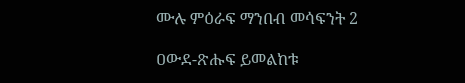ሙሉ ምዕራፍ ማንበብ መሳፍንት 2

ዐውደ-ጽሑፍ ይመልከቱ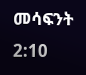መሳፍንት 2:10